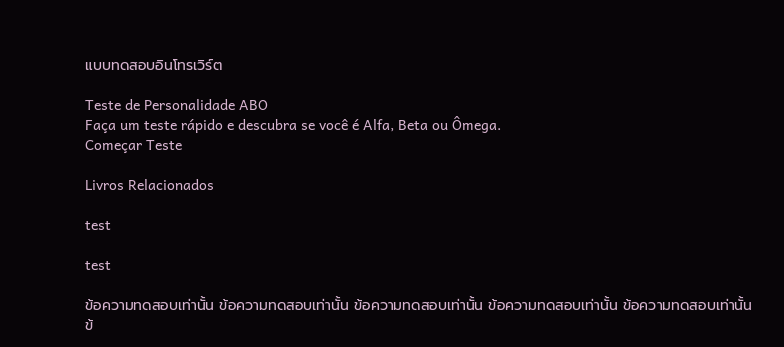แบบทดสอบอินโทรเวิร์ต

Teste de Personalidade ABO
Faça um teste rápido e descubra se você é Alfa, Beta ou Ômega.
Começar Teste

Livros Relacionados

test

test

ข้อความทดสอบเท่านั้น ข้อความทดสอบเท่านั้น ข้อความทดสอบเท่านั้น ข้อความทดสอบเท่านั้น ข้อความทดสอบเท่านั้น ข้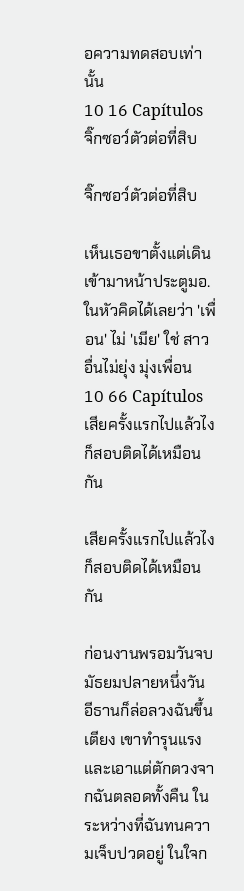อความทดสอบเท่านั้น
10 16 Capítulos
จิ๊กซอว์ตัวต่อที่สิบ

จิ๊กซอว์ตัวต่อที่สิบ

เห็นเธอขาตั้งแต่เดินเข้ามาหน้าประตูมอ. ในหัวคิดได้เลยว่า 'เพื่อน' ไม่ 'เมีย' ใช่ สาวอื่นไม่ยุ่ง มุ่งเพื่อน
10 66 Capítulos
เสียครั้งแรกไปแล้วไง ก็สอบติดได้เหมือนกัน

เสียครั้งแรกไปแล้วไง ก็สอบติดได้เหมือนกัน

ก่อนงานพรอมวันจบมัธยมปลายหนึ่งวัน อีธานก็ล่อลวงฉันขึ้นเตียง เขาทำรุนแรงและเอาแต่ตักตวงจากฉันตลอดทั้งคืน ในระหว่างที่ฉันทนความเจ็บปวดอยู่ ในใจก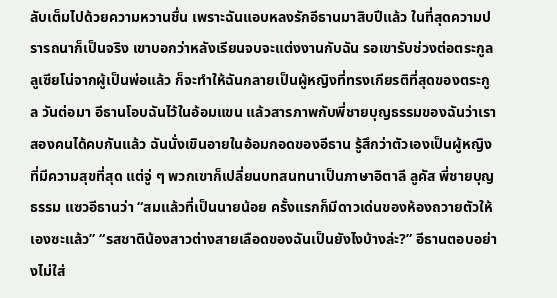ลับเต็มไปด้วยความหวานชื่น เพราะฉันแอบหลงรักอีธานมาสิบปีแล้ว ในที่สุดความปรารถนาก็เป็นจริง เขาบอกว่าหลังเรียนจบจะแต่งงานกับฉัน รอเขารับช่วงต่อตระกูลลูเซียโน่จากผู้เป็นพ่อแล้ว ก็จะทำให้ฉันกลายเป็นผู้หญิงที่ทรงเกียรติที่สุดของตระกูล วันต่อมา อีธานโอบฉันไว้ในอ้อมแขน แล้วสารภาพกับพี่ชายบุญธรรมของฉันว่าเราสองคนได้คบกันแล้ว ฉันนั่งเขินอายในอ้อมกอดของอีธาน รู้สึกว่าตัวเองเป็นผู้หญิงที่มีความสุขที่สุด แต่จู่ ๆ พวกเขาก็เปลี่ยนบทสนทนาเป็นภาษาอิตาลี ลูคัส พี่ชายบุญธรรม แซวอีธานว่า “สมแล้วที่เป็นนายน้อย ครั้งแรกก็มีดาวเด่นของห้องถวายตัวให้เองซะแล้ว” “รสชาติน้องสาวต่างสายเลือดของฉันเป็นยังไงบ้างล่ะ?” อีธานตอบอย่างไม่ใส่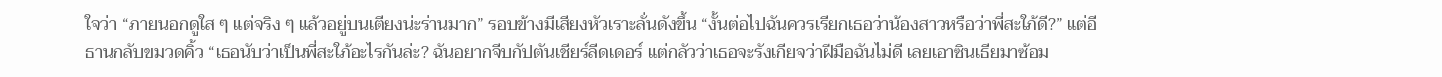ใจว่า “ภายนอกดูใส ๆ แต่จริง ๆ แล้วอยู่บนเตียงน่ะร่านมาก” รอบข้างมีเสียงหัวเราะลั่นดังขึ้น “งั้นต่อไปฉันควรเรียกเธอว่าน้องสาวหรือว่าพี่สะใภ้ดี?” แต่อีธานกลับขมวดคิ้ว “เธอนับว่าเป็นพี่สะใภ้อะไรกันล่ะ? ฉันอยากจีบกัปตันเชียร์ลีดเดอร์ แต่กลัวว่าเธอจะรังเกียจว่าฝีมือฉันไม่ดี เลยเอาซินเธียมาซ้อม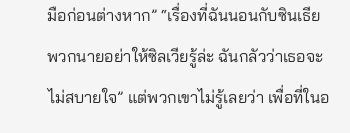มือก่อนต่างหาก” “เรื่องที่ฉันนอนกับซินเธีย พวกนายอย่าให้ซิลเวียรู้ล่ะ ฉันกลัวว่าเธอจะไม่สบายใจ” แต่พวกเขาไม่รู้เลยว่า เพื่อที่ในอ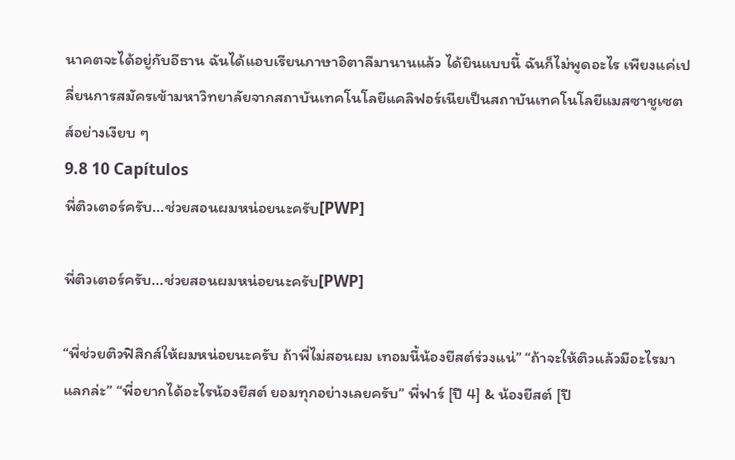นาคตจะได้อยู่กับอีธาน ฉันได้แอบเรียนภาษาอิตาลีมานานแล้ว ได้ยินแบบนี้ ฉันก็ไม่พูดอะไร เพียงแค่เปลี่ยนการสมัครเข้ามหาวิทยาลัยจากสถาบันเทคโนโลยีแคลิฟอร์เนียเป็นสถาบันเทคโนโลยีแมสซาชูเซตส์อย่างเงียบ ๆ
9.8 10 Capítulos
พี่ติวเตอร์ครับ...ช่วยสอนผมหน่อยนะครับ[PWP]

พี่ติวเตอร์ครับ...ช่วยสอนผมหน่อยนะครับ[PWP]

“พี่ช่วยติวฟิสิกส์ให้ผมหน่อยนะครับ ถ้าพี่ไม่สอนผม เทอมนี้น้องยีสต์ร่วงแน่” “ถ้าจะให้ติวแล้วมีอะไรมาแลกล่ะ” “พี่อยากได้อะไรน้องยีสต์ ยอมทุกอย่างเลยครับ” พี่ฟาร์ [ปี 4] & น้องยีสต์ [ปี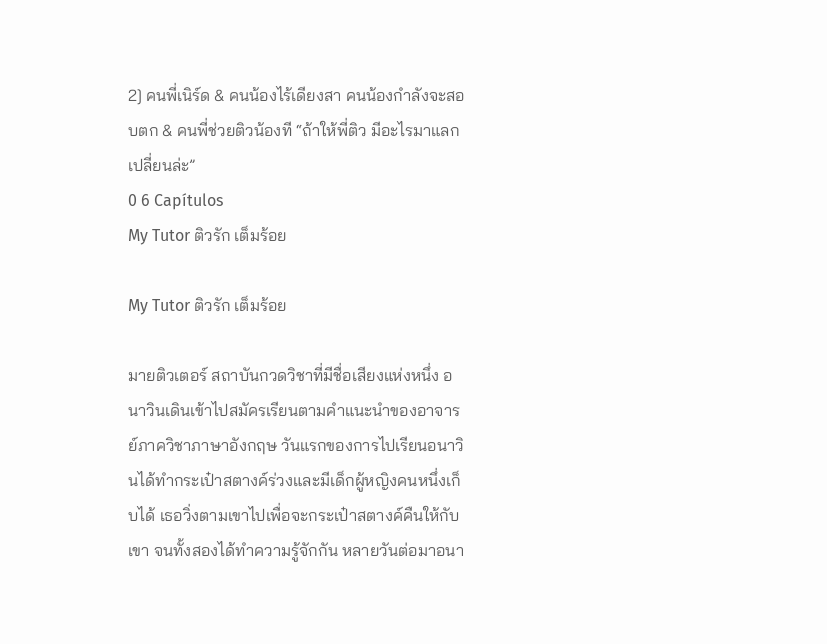2] คนพี่เนิร์ด & คนน้องไร้เดียงสา คนน้องกำลังจะสอบตก & คนพี่ช่วยติวน้องที “ถ้าให้พี่ติว มีอะไรมาแลกเปลี่ยนล่ะ”
0 6 Capítulos
My Tutor ติวรัก เต็มร้อย

My Tutor ติวรัก เต็มร้อย

มายติวเตอร์ สถาบันกวดวิชาที่มีชื่อเสียงแห่งหนึ่ง อนาวินเดินเข้าไปสมัครเรียนตามคำแนะนำของอาจารย์ภาควิชาภาษาอังกฤษ วันแรกของการไปเรียนอนาวินได้ทำกระเป๋าสตางค์ร่วงและมีเด็กผู้หญิงคนหนึ่งเก็บได้ เธอวิ่งตามเขาไปเพื่อจะกระเป๋าสตางค์คืนให้กับเขา จนทั้งสองได้ทำความรู้จักกัน หลายวันต่อมาอนา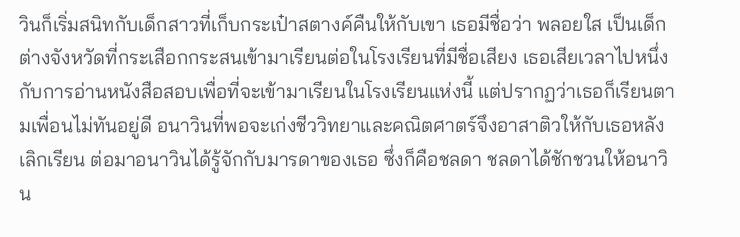วินก็เริ่มสนิทกับเด็กสาวที่เก็บกระเป๋าสตางค์คืนให้กับเขา เธอมีชื่อว่า พลอยใส เป็นเด็กต่างจังหวัดที่กระเสือกกระสนเข้ามาเรียนต่อในโรงเรียนที่มีชื่อเสียง เธอเสียเวลาไปหนึ่งกับการอ่านหนังสือสอบเพื่อที่จะเข้ามาเรียนในโรงเรียนแห่งนี้ แต่ปรากฏว่าเธอก็เรียนตามเพื่อนไม่ทันอยู่ดี อนาวินที่พอจะเก่งชีววิทยาและคณิตศาตร์จึงอาสาติวให้กับเธอหลังเลิกเรียน ต่อมาอนาวินได้รู้จักกับมารดาของเธอ ซึ่งก็คือชลดา ชลดาได้ชักชวนให้อนาวิน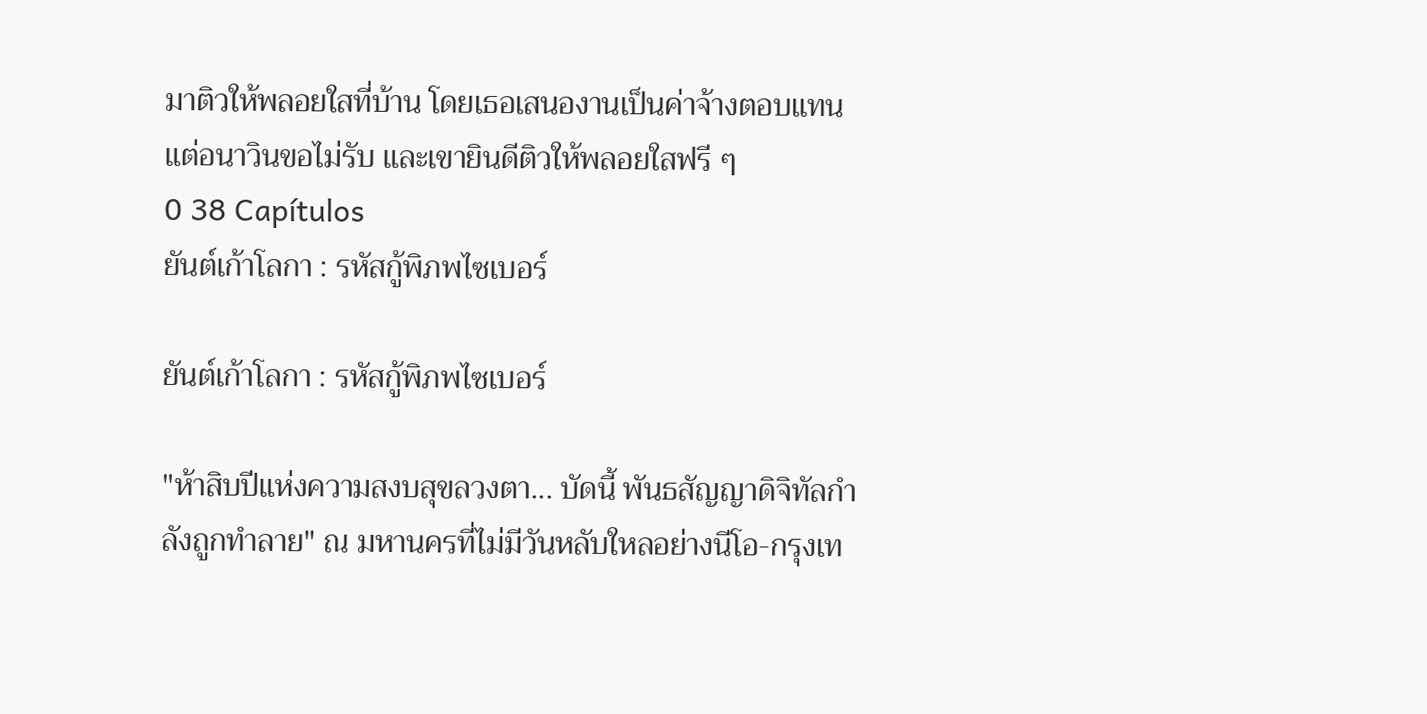มาติวให้พลอยใสที่บ้าน โดยเธอเสนองานเป็นค่าจ้างตอบแทน แต่อนาวินขอไม่รับ และเขายินดีติวให้พลอยใสฟรี ๆ
0 38 Capítulos
ยันต์เก้าโลกา : รหัสกู้พิภพไซเบอร์

ยันต์เก้าโลกา : รหัสกู้พิภพไซเบอร์

"ห้าสิบปีแห่งความสงบสุขลวงตา... บัดนี้ พันธสัญญาดิจิทัลกำลังถูกทำลาย" ณ มหานครที่ไม่มีวันหลับใหลอย่างนีโอ-กรุงเท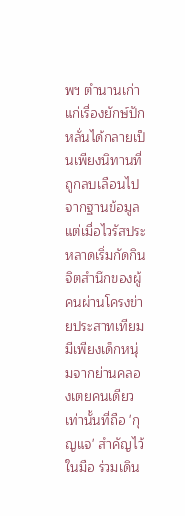พฯ ตำนานเก่าแก่เรื่องยักษ์ปักหลั่นได้กลายเป็นเพียงนิทานที่ถูกลบเลือนไปจากฐานข้อมูล แต่เมื่อไวรัสประหลาดเริ่มกัดกินจิตสำนึกของผู้คนผ่านโครงข่ายประสาทเทียม มีเพียงเด็กหนุ่มจากย่านคลองเตยคนเดียวเท่านั้นที่ถือ 'กุญแจ' สำคัญไว้ในมือ ร่วมเดิน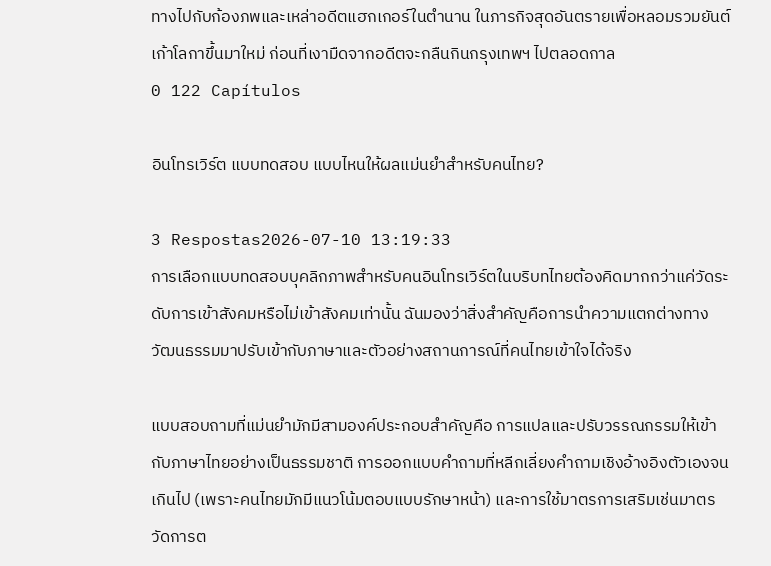ทางไปกับก้องภพและเหล่าอดีตแฮกเกอร์ในตำนาน ในภารกิจสุดอันตรายเพื่อหลอมรวมยันต์เก้าโลกาขึ้นมาใหม่ ก่อนที่เงามืดจากอดีตจะกลืนกินกรุงเทพฯ ไปตลอดกาล
0 122 Capítulos

อินโทรเวิร์ต แบบทดสอบ แบบไหนให้ผลแม่นยำสำหรับคนไทย?

3 Respostas2026-07-10 13:19:33
การเลือกแบบทดสอบบุคลิกภาพสำหรับคนอินโทรเวิร์ตในบริบทไทยต้องคิดมากกว่าแค่วัดระดับการเข้าสังคมหรือไม่เข้าสังคมเท่านั้น ฉันมองว่าสิ่งสำคัญคือการนำความแตกต่างทางวัฒนธรรมมาปรับเข้ากับภาษาและตัวอย่างสถานการณ์ที่คนไทยเข้าใจได้จริง

แบบสอบถามที่แม่นยำมักมีสามองค์ประกอบสำคัญคือ การแปลและปรับวรรณกรรมให้เข้ากับภาษาไทยอย่างเป็นธรรมชาติ การออกแบบคำถามที่หลีกเลี่ยงคำถามเชิงอ้างอิงตัวเองจนเกินไป (เพราะคนไทยมักมีแนวโน้มตอบแบบรักษาหน้า) และการใช้มาตรการเสริมเช่นมาตรวัดการต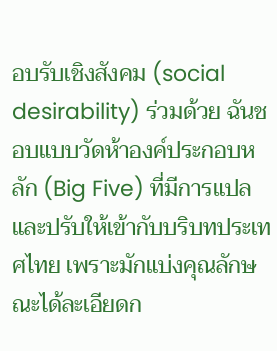อบรับเชิงสังคม (social desirability) ร่วมด้วย ฉันชอบแบบวัดห้าองค์ประกอบหลัก (Big Five) ที่มีการแปลและปรับให้เข้ากับบริบทประเทศไทย เพราะมักแบ่งคุณลักษณะได้ละเอียดก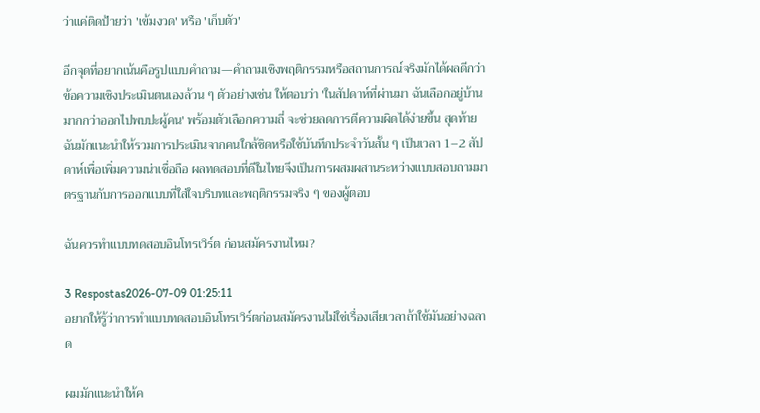ว่าแค่ติดป้ายว่า 'เข้มงวด' หรือ 'เก็บตัว'

อีกจุดที่อยากเน้นคือรูปแบบคำถาม—คำถามเชิงพฤติกรรมหรือสถานการณ์จริงมักได้ผลดีกว่าข้อความเชิงประเมินตนเองล้วน ๆ ตัวอย่างเช่น ให้ตอบว่า 'ในสัปดาห์ที่ผ่านมา ฉันเลือกอยู่บ้านมากกว่าออกไปพบปะผู้คน' พร้อมตัวเลือกความถี่ จะช่วยลดการตีความผิดได้ง่ายขึ้น สุดท้ายฉันมักแนะนำให้รวมการประเมินจากคนใกล้ชิดหรือใช้บันทึกประจำวันสั้น ๆ เป็นเวลา 1–2 สัปดาห์เพื่อเพิ่มความน่าเชื่อถือ ผลทดสอบที่ดีในไทยจึงเป็นการผสมผสานระหว่างแบบสอบถามมาตรฐานกับการออกแบบที่ใส่ใจบริบทและพฤติกรรมจริง ๆ ของผู้ตอบ

ฉันควรทำแบบทดสอบอินโทรเวิร์ต ก่อนสมัครงานไหม?

3 Respostas2026-07-09 01:25:11
อยากให้รู้ว่าการทำแบบทดสอบอินโทรเวิร์ตก่อนสมัครงานไม่ใช่เรื่องเสียเวลาถ้าใช้มันอย่างฉลาด

ผมมักแนะนำให้ค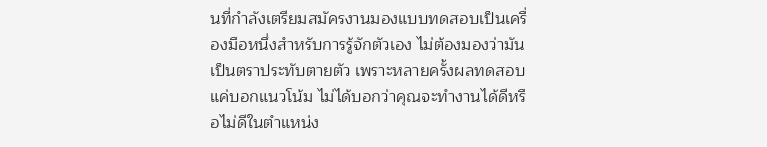นที่กำลังเตรียมสมัครงานมองแบบทดสอบเป็นเครื่องมือหนึ่งสำหรับการรู้จักตัวเอง ไม่ต้องมองว่ามันเป็นตราประทับตายตัว เพราะหลายครั้งผลทดสอบแค่บอกแนวโน้ม ไม่ได้บอกว่าคุณจะทำงานได้ดีหรือไม่ดีในตำแหน่ง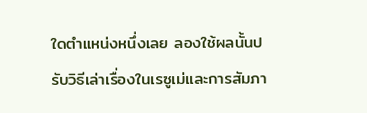ใดตำแหน่งหนึ่งเลย ลองใช้ผลนั้นปรับวิธีเล่าเรื่องในเรซูเม่และการสัมภา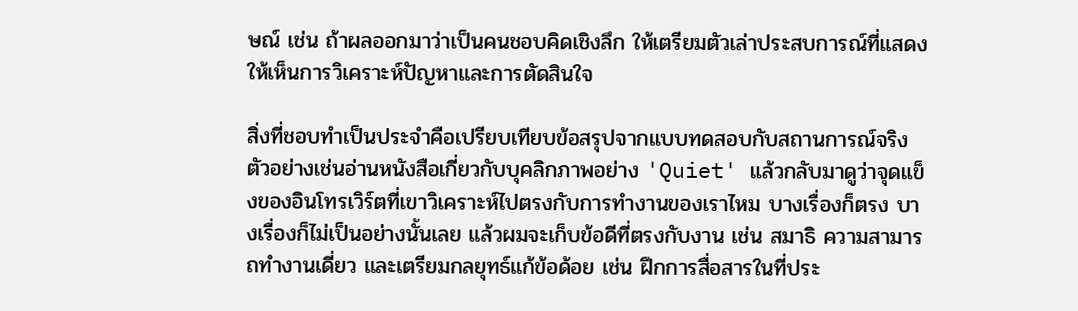ษณ์ เช่น ถ้าผลออกมาว่าเป็นคนชอบคิดเชิงลึก ให้เตรียมตัวเล่าประสบการณ์ที่แสดงให้เห็นการวิเคราะห์ปัญหาและการตัดสินใจ

สิ่งที่ชอบทำเป็นประจำคือเปรียบเทียบข้อสรุปจากแบบทดสอบกับสถานการณ์จริง ตัวอย่างเช่นอ่านหนังสือเกี่ยวกับบุคลิกภาพอย่าง 'Quiet' แล้วกลับมาดูว่าจุดแข็งของอินโทรเวิร์ตที่เขาวิเคราะห์ไปตรงกับการทำงานของเราไหม บางเรื่องก็ตรง บางเรื่องก็ไม่เป็นอย่างนั้นเลย แล้วผมจะเก็บข้อดีที่ตรงกับงาน เช่น สมาธิ ความสามารถทำงานเดี่ยว และเตรียมกลยุทธ์แก้ข้อด้อย เช่น ฝึกการสื่อสารในที่ประ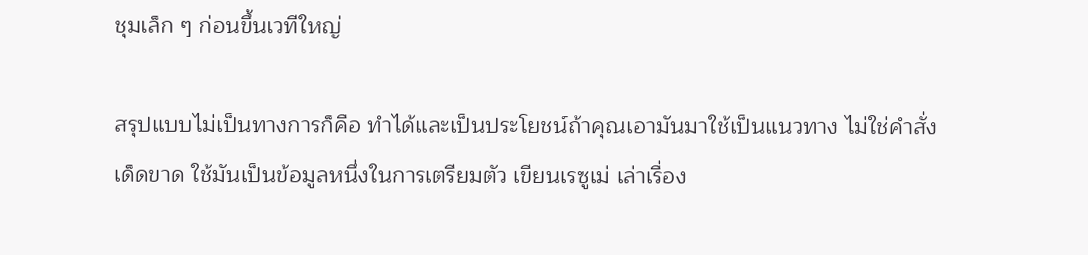ชุมเล็ก ๆ ก่อนขึ้นเวทีใหญ่

สรุปแบบไม่เป็นทางการก็คือ ทำได้และเป็นประโยชน์ถ้าคุณเอามันมาใช้เป็นแนวทาง ไม่ใช่คำสั่งเด็ดขาด ใช้มันเป็นข้อมูลหนึ่งในการเตรียมตัว เขียนเรซูเม่ เล่าเรื่อง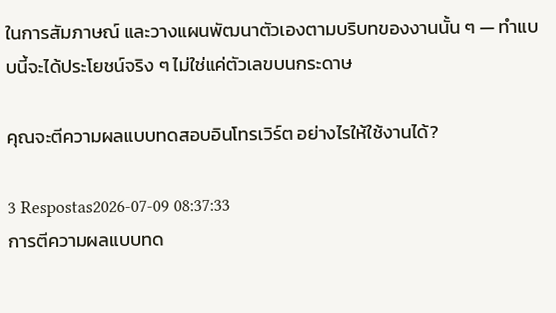ในการสัมภาษณ์ และวางแผนพัฒนาตัวเองตามบริบทของงานนั้น ๆ — ทำแบบนี้จะได้ประโยชน์จริง ๆ ไม่ใช่แค่ตัวเลขบนกระดาษ

คุณจะตีความผลแบบทดสอบอินโทรเวิร์ต อย่างไรให้ใช้งานได้?

3 Respostas2026-07-09 08:37:33
การตีความผลแบบทด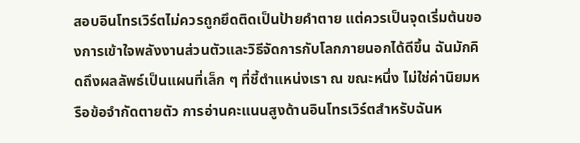สอบอินโทรเวิร์ตไม่ควรถูกยึดติดเป็นป้ายคำตาย แต่ควรเป็นจุดเริ่มต้นของการเข้าใจพลังงานส่วนตัวและวิธีจัดการกับโลกภายนอกได้ดีขึ้น ฉันมักคิดถึงผลลัพธ์เป็นแผนที่เล็ก ๆ ที่ชี้ตำแหน่งเรา ณ ขณะหนึ่ง ไม่ใช่ค่านิยมหรือข้อจำกัดตายตัว การอ่านคะแนนสูงด้านอินโทรเวิร์ตสำหรับฉันห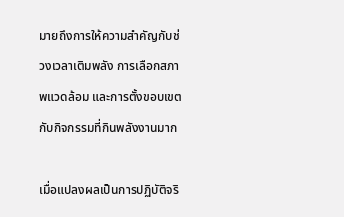มายถึงการให้ความสำคัญกับช่วงเวลาเติมพลัง การเลือกสภาพแวดล้อม และการตั้งขอบเขตกับกิจกรรมที่กินพลังงานมาก

เมื่อแปลงผลเป็นการปฏิบัติจริ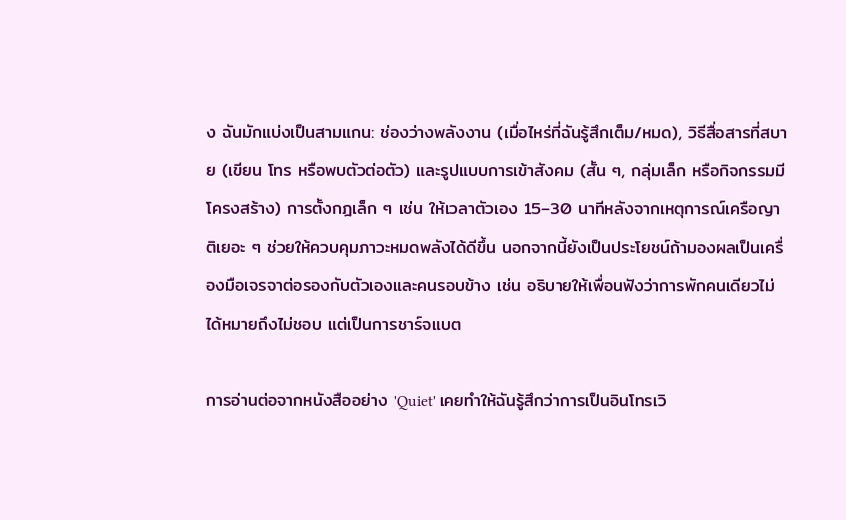ง ฉันมักแบ่งเป็นสามแกน: ช่องว่างพลังงาน (เมื่อไหร่ที่ฉันรู้สึกเต็ม/หมด), วิธีสื่อสารที่สบาย (เขียน โทร หรือพบตัวต่อตัว) และรูปแบบการเข้าสังคม (สั้น ๆ, กลุ่มเล็ก หรือกิจกรรมมีโครงสร้าง) การตั้งกฎเล็ก ๆ เช่น ให้เวลาตัวเอง 15–30 นาทีหลังจากเหตุการณ์เครือญาติเยอะ ๆ ช่วยให้ควบคุมภาวะหมดพลังได้ดีขึ้น นอกจากนี้ยังเป็นประโยชน์ถ้ามองผลเป็นเครื่องมือเจรจาต่อรองกับตัวเองและคนรอบข้าง เช่น อธิบายให้เพื่อนฟังว่าการพักคนเดียวไม่ได้หมายถึงไม่ชอบ แต่เป็นการชาร์จแบต

การอ่านต่อจากหนังสืออย่าง 'Quiet' เคยทำให้ฉันรู้สึกว่าการเป็นอินโทรเวิ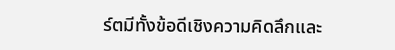ร์ตมีทั้งข้อดีเชิงความคิดลึกและ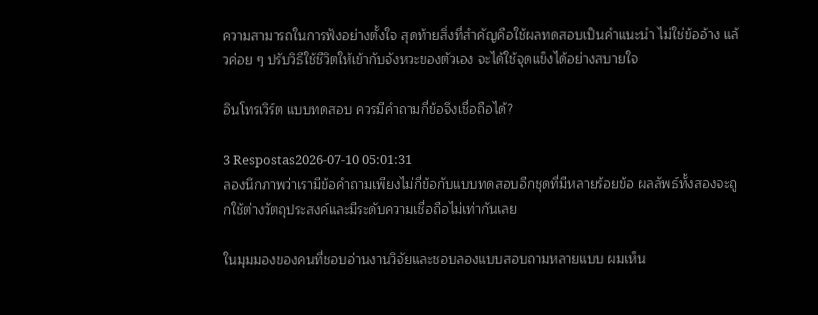ความสามารถในการฟังอย่างตั้งใจ สุดท้ายสิ่งที่สำคัญคือใช้ผลทดสอบเป็นคำแนะนำ ไม่ใช่ข้ออ้าง แล้วค่อย ๆ ปรับวิธีใช้ชีวิตให้เข้ากับจังหวะของตัวเอง จะได้ใช้จุดแข็งได้อย่างสบายใจ

อินโทรเวิร์ต แบบทดสอบ ควรมีคำถามกี่ข้อจึงเชื่อถือได้?

3 Respostas2026-07-10 05:01:31
ลองนึกภาพว่าเรามีข้อคำถามเพียงไม่กี่ข้อกับแบบทดสอบอีกชุดที่มีหลายร้อยข้อ ผลลัพธ์ทั้งสองจะถูกใช้ต่างวัตถุประสงค์และมีระดับความเชื่อถือไม่เท่ากันเลย

ในมุมมองของคนที่ชอบอ่านงานวิจัยและชอบลองแบบสอบถามหลายแบบ ผมเห็น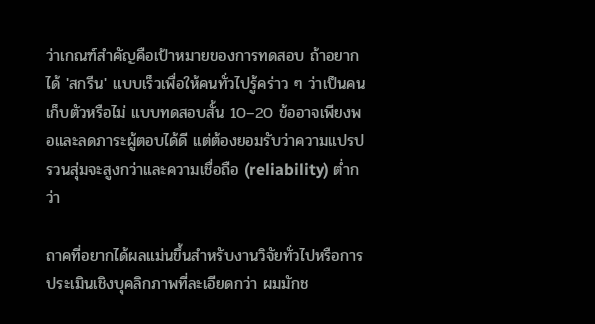ว่าเกณฑ์สำคัญคือเป้าหมายของการทดสอบ ถ้าอยากได้ 'สกรีน' แบบเร็วเพื่อให้คนทั่วไปรู้คร่าว ๆ ว่าเป็นคนเก็บตัวหรือไม่ แบบทดสอบสั้น 10–20 ข้ออาจเพียงพอและลดภาระผู้ตอบได้ดี แต่ต้องยอมรับว่าความแปรปรวนสุ่มจะสูงกว่าและความเชื่อถือ (reliability) ต่ำกว่า

ถาคที่อยากได้ผลแม่นขึ้นสำหรับงานวิจัยทั่วไปหรือการประเมินเชิงบุคลิกภาพที่ละเอียดกว่า ผมมักช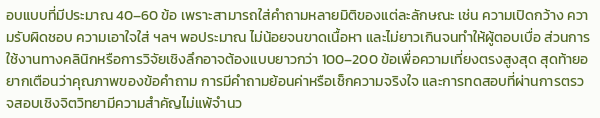อบแบบที่มีประมาณ 40–60 ข้อ เพราะสามารถใส่คำถามหลายมิติของแต่ละลักษณะ เช่น ความเปิดกว้าง ความรับผิดชอบ ความเอาใจใส่ ฯลฯ พอประมาณ ไม่น้อยจนขาดเนื้อหา และไม่ยาวเกินจนทำให้ผู้ตอบเบื่อ ส่วนการใช้งานทางคลินิกหรือการวิจัยเชิงลึกอาจต้องแบบยาวกว่า 100–200 ข้อเพื่อความเที่ยงตรงสูงสุด สุดท้ายอยากเตือนว่าคุณภาพของข้อคำถาม การมีคำถามย้อนค่าหรือเช็กความจริงใจ และการทดสอบที่ผ่านการตรวจสอบเชิงจิตวิทยามีความสำคัญไม่แพ้จำนว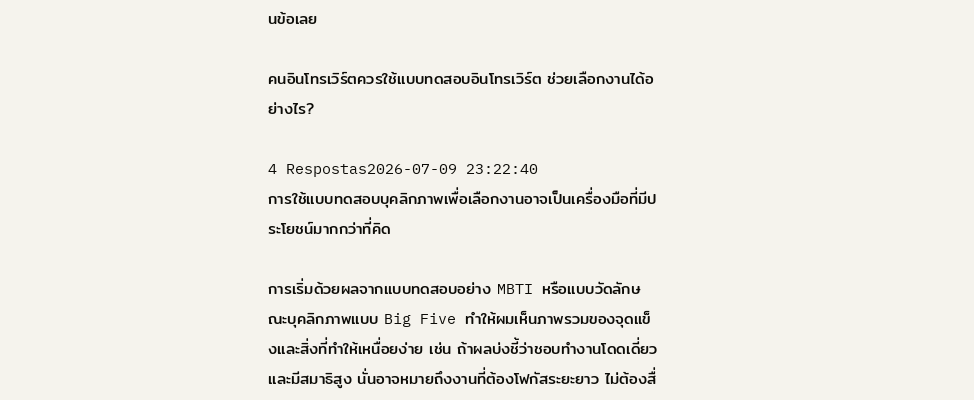นข้อเลย

คนอินโทรเวิร์ตควรใช้แบบทดสอบอินโทรเวิร์ต ช่วยเลือกงานได้อย่างไร?

4 Respostas2026-07-09 23:22:40
การใช้แบบทดสอบบุคลิกภาพเพื่อเลือกงานอาจเป็นเครื่องมือที่มีประโยชน์มากกว่าที่คิด

การเริ่มด้วยผลจากแบบทดสอบอย่าง MBTI หรือแบบวัดลักษณะบุคลิกภาพแบบ Big Five ทำให้ผมเห็นภาพรวมของจุดแข็งและสิ่งที่ทำให้เหนื่อยง่าย เช่น ถ้าผลบ่งชี้ว่าชอบทำงานโดดเดี่ยวและมีสมาธิสูง นั่นอาจหมายถึงงานที่ต้องโฟกัสระยะยาว ไม่ต้องสื่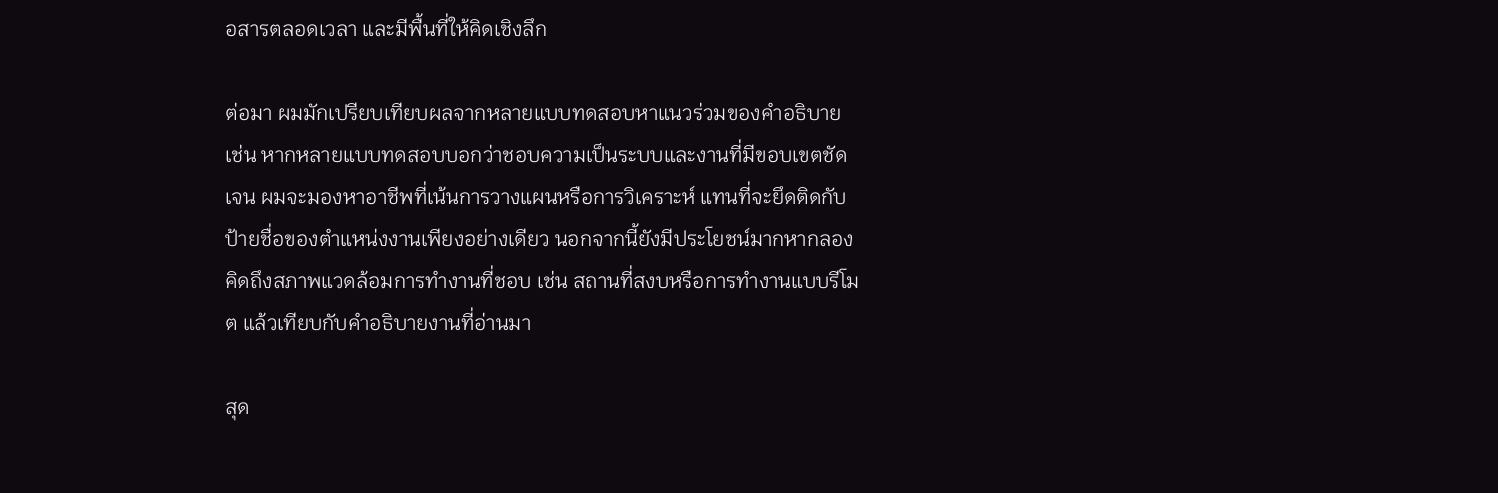อสารตลอดเวลา และมีพื้นที่ให้คิดเชิงลึก

ต่อมา ผมมักเปรียบเทียบผลจากหลายแบบทดสอบหาแนวร่วมของคำอธิบาย เช่น หากหลายแบบทดสอบบอกว่าชอบความเป็นระบบและงานที่มีขอบเขตชัดเจน ผมจะมองหาอาชีพที่เน้นการวางแผนหรือการวิเคราะห์ แทนที่จะยึดติดกับป้ายชื่อของตำแหน่งงานเพียงอย่างเดียว นอกจากนี้ยังมีประโยชน์มากหากลองคิดถึงสภาพแวดล้อมการทำงานที่ชอบ เช่น สถานที่สงบหรือการทำงานแบบรีโมต แล้วเทียบกับคำอธิบายงานที่อ่านมา

สุด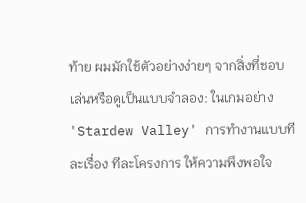ท้าย ผมมักใช้ตัวอย่างง่ายๆ จากสิ่งที่ชอบเล่นหรือดูเป็นแบบจำลอง: ในเกมอย่าง 'Stardew Valley' การทำงานแบบทีละเรื่อง ทีละโครงการ ให้ความพึงพอใจ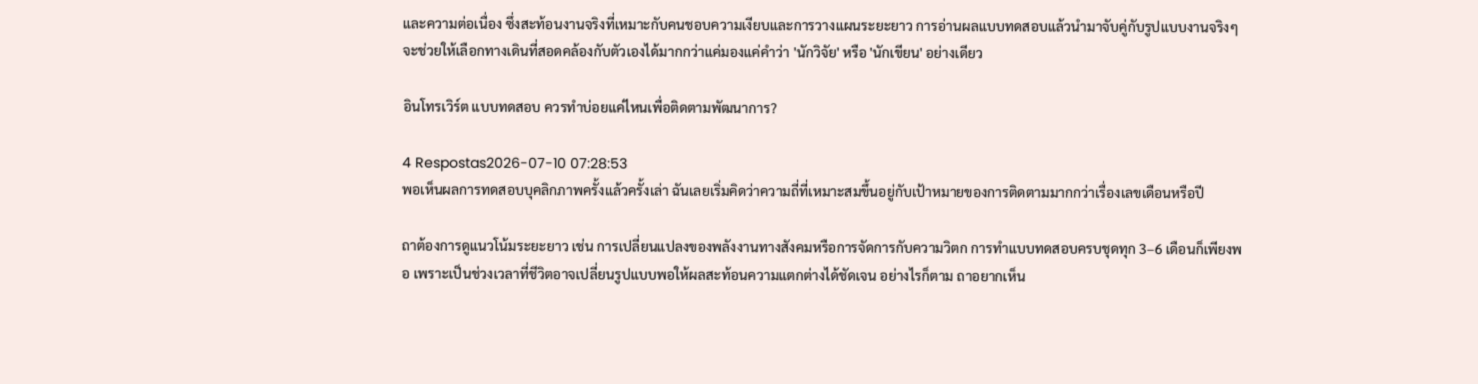และความต่อเนื่อง ซึ่งสะท้อนงานจริงที่เหมาะกับคนชอบความเงียบและการวางแผนระยะยาว การอ่านผลแบบทดสอบแล้วนำมาจับคู่กับรูปแบบงานจริงๆ จะช่วยให้เลือกทางเดินที่สอดคล้องกับตัวเองได้มากกว่าแค่มองแค่คำว่า 'นักวิจัย' หรือ 'นักเขียน' อย่างเดียว

อินโทรเวิร์ต แบบทดสอบ ควรทำบ่อยแค่ไหนเพื่อติดตามพัฒนาการ?

4 Respostas2026-07-10 07:28:53
พอเห็นผลการทดสอบบุคลิกภาพครั้งแล้วครั้งเล่า ฉันเลยเริ่มคิดว่าความถี่ที่เหมาะสมขึ้นอยู่กับเป้าหมายของการติดตามมากกว่าเรื่องเลขเดือนหรือปี

ถาต้องการดูแนวโน้มระยะยาว เช่น การเปลี่ยนแปลงของพลังงานทางสังคมหรือการจัดการกับความวิตก การทำแบบทดสอบครบชุดทุก 3–6 เดือนก็เพียงพอ เพราะเป็นช่วงเวลาที่ชีวิตอาจเปลี่ยนรูปแบบพอให้ผลสะท้อนความแตกต่างได้ชัดเจน อย่างไรก็ตาม ถาอยากเห็น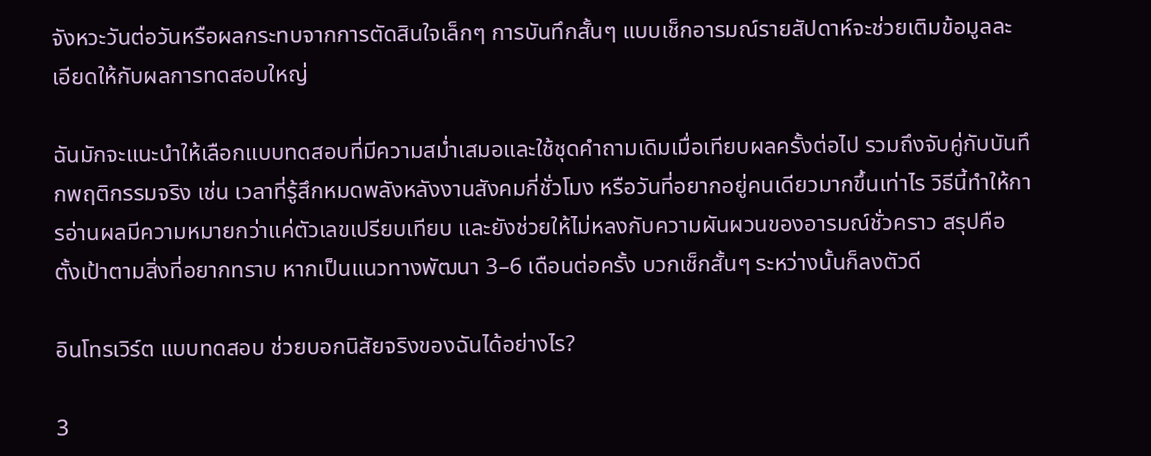จังหวะวันต่อวันหรือผลกระทบจากการตัดสินใจเล็กๆ การบันทึกสั้นๆ แบบเช็กอารมณ์รายสัปดาห์จะช่วยเติมข้อมูลละเอียดให้กับผลการทดสอบใหญ่

ฉันมักจะแนะนำให้เลือกแบบทดสอบที่มีความสม่ำเสมอและใช้ชุดคำถามเดิมเมื่อเทียบผลครั้งต่อไป รวมถึงจับคู่กับบันทึกพฤติกรรมจริง เช่น เวลาที่รู้สึกหมดพลังหลังงานสังคมกี่ชั่วโมง หรือวันที่อยากอยู่คนเดียวมากขึ้นเท่าไร วิธีนี้ทำให้การอ่านผลมีความหมายกว่าแค่ตัวเลขเปรียบเทียบ และยังช่วยให้ไม่หลงกับความผันผวนของอารมณ์ชั่วคราว สรุปคือ ตั้งเป้าตามสิ่งที่อยากทราบ หากเป็นแนวทางพัฒนา 3–6 เดือนต่อครั้ง บวกเช็กสั้นๆ ระหว่างนั้นก็ลงตัวดี

อินโทรเวิร์ต แบบทดสอบ ช่วยบอกนิสัยจริงของฉันได้อย่างไร?

3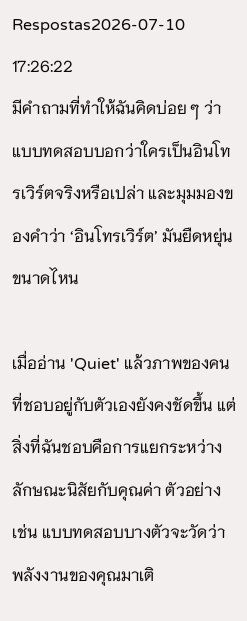Respostas2026-07-10 17:26:22
มีคำถามที่ทำให้ฉันคิดบ่อย ๆ ว่าแบบทดสอบบอกว่าใครเป็นอินโทรเวิร์ตจริงหรือเปล่า และมุมมองของคำว่า ‘อินโทรเวิร์ต’ มันยืดหยุ่นขนาดไหน

เมื่ออ่าน 'Quiet' แล้วภาพของคนที่ชอบอยู่กับตัวเองยังคงชัดขึ้น แต่สิ่งที่ฉันชอบคือการแยกระหว่างลักษณะนิสัยกับคุณค่า ตัวอย่างเช่น แบบทดสอบบางตัวจะวัดว่าพลังงานของคุณมาเติ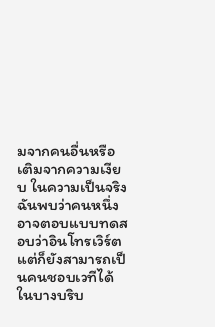มจากคนอื่นหรือเติมจากความเงียบ ในความเป็นจริง ฉันพบว่าคนหนึ่งอาจตอบแบบทดสอบว่าอินโทรเวิร์ต แต่ก็ยังสามารถเป็นคนชอบเวทีได้ในบางบริบ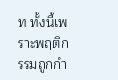ท ทั้งนี้เพราะพฤติกรรมถูกกำ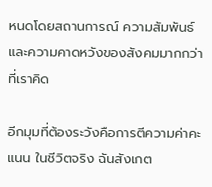หนดโดยสถานการณ์ ความสัมพันธ์ และความคาดหวังของสังคมมากกว่าที่เราคิด

อีกมุมที่ต้องระวังคือการตีความค่าคะแนน ในชีวิตจริง ฉันสังเกต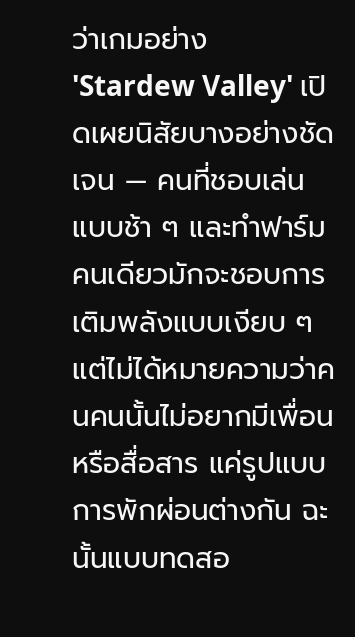ว่าเกมอย่าง 'Stardew Valley' เปิดเผยนิสัยบางอย่างชัดเจน — คนที่ชอบเล่นแบบช้า ๆ และทำฟาร์มคนเดียวมักจะชอบการเติมพลังแบบเงียบ ๆ แต่ไม่ได้หมายความว่าคนคนนั้นไม่อยากมีเพื่อนหรือสื่อสาร แค่รูปแบบการพักผ่อนต่างกัน ฉะนั้นแบบทดสอ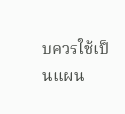บควรใช้เป็นแผน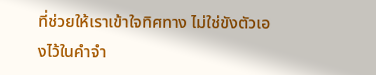ที่ช่วยให้เราเข้าใจทิศทาง ไม่ใช่ขังตัวเองไว้ในคำจำ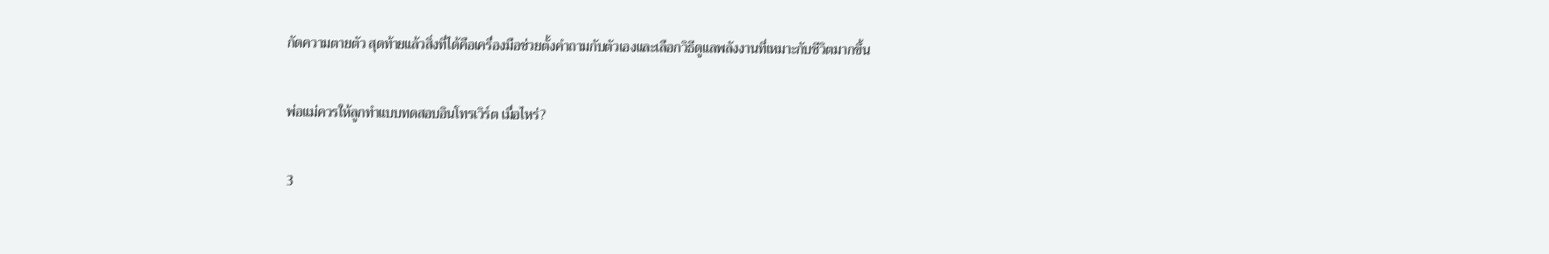กัดความตายตัว สุดท้ายแล้วสิ่งที่ได้คือเครื่องมือช่วยตั้งคำถามกับตัวเองและเลือกวิธีดูแลพลังงานที่เหมาะกับชีวิตมากขึ้น

พ่อแม่ควรให้ลูกทำแบบทดสอบอินโทรเวิร์ต เมื่อไหร่?

3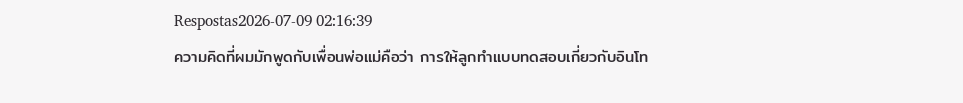Respostas2026-07-09 02:16:39
ความคิดที่ผมมักพูดกับเพื่อนพ่อแม่คือว่า การให้ลูกทำแบบทดสอบเกี่ยวกับอินโท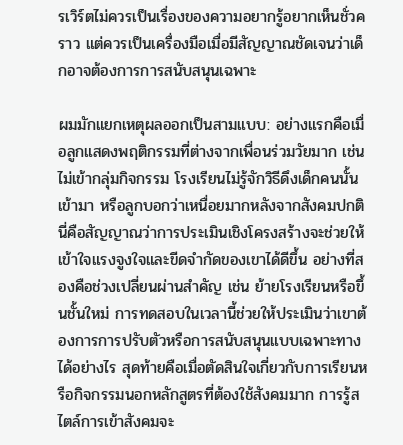รเวิร์ตไม่ควรเป็นเรื่องของความอยากรู้อยากเห็นชั่วคราว แต่ควรเป็นเครื่องมือเมื่อมีสัญญาณชัดเจนว่าเด็กอาจต้องการการสนับสนุนเฉพาะ

ผมมักแยกเหตุผลออกเป็นสามแบบ: อย่างแรกคือเมื่อลูกแสดงพฤติกรรมที่ต่างจากเพื่อนร่วมวัยมาก เช่น ไม่เข้ากลุ่มกิจกรรม โรงเรียนไม่รู้จักวิธีดึงเด็กคนนั้นเข้ามา หรือลูกบอกว่าเหนื่อยมากหลังจากสังคมปกติ นี่คือสัญญาณว่าการประเมินเชิงโครงสร้างจะช่วยให้เข้าใจแรงจูงใจและขีดจำกัดของเขาได้ดีขึ้น อย่างที่สองคือช่วงเปลี่ยนผ่านสำคัญ เช่น ย้ายโรงเรียนหรือขึ้นชั้นใหม่ การทดสอบในเวลานี้ช่วยให้ประเมินว่าเขาต้องการการปรับตัวหรือการสนับสนุนแบบเฉพาะทางได้อย่างไร สุดท้ายคือเมื่อตัดสินใจเกี่ยวกับการเรียนหรือกิจกรรมนอกหลักสูตรที่ต้องใช้สังคมมาก การรู้สไตล์การเข้าสังคมจะ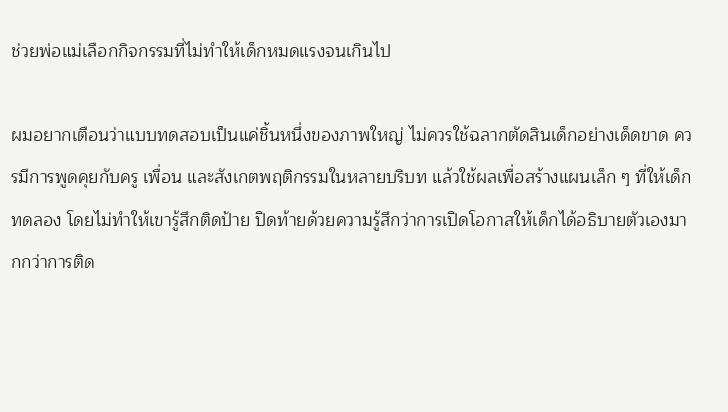ช่วยพ่อแม่เลือกกิจกรรมที่ไม่ทำให้เด็กหมดแรงจนเกินไป

ผมอยากเตือนว่าแบบทดสอบเป็นแค่ชิ้นหนึ่งของภาพใหญ่ ไม่ควรใช้ฉลากตัดสินเด็กอย่างเด็ดขาด ควรมีการพูดคุยกับครู เพื่อน และสังเกตพฤติกรรมในหลายบริบท แล้วใช้ผลเพื่อสร้างแผนเล็ก ๆ ที่ให้เด็กทดลอง โดยไม่ทำให้เขารู้สึกติดป้าย ปิดท้ายด้วยความรู้สึกว่าการเปิดโอกาสให้เด็กได้อธิบายตัวเองมากกว่าการติด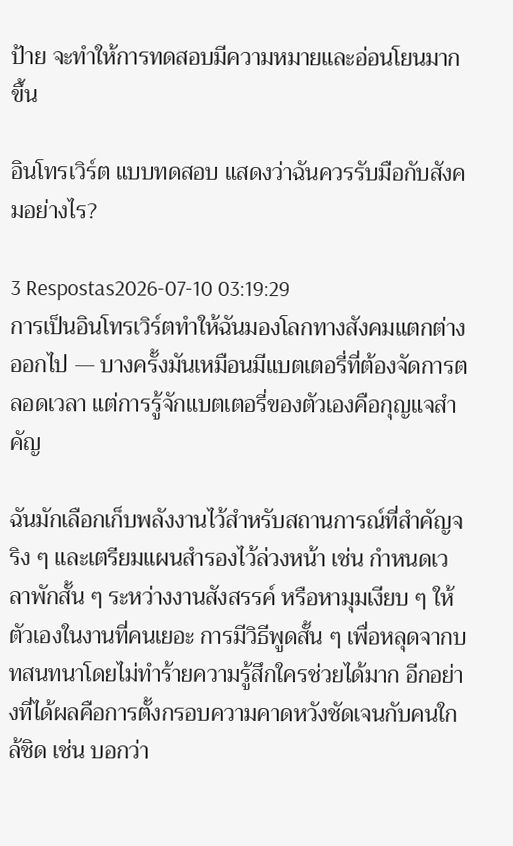ป้าย จะทำให้การทดสอบมีความหมายและอ่อนโยนมากขึ้น

อินโทรเวิร์ต แบบทดสอบ แสดงว่าฉันควรรับมือกับสังคมอย่างไร?

3 Respostas2026-07-10 03:19:29
การเป็นอินโทรเวิร์ตทำให้ฉันมองโลกทางสังคมแตกต่างออกไป — บางครั้งมันเหมือนมีแบตเตอรี่ที่ต้องจัดการตลอดเวลา แต่การรู้จักแบตเตอรี่ของตัวเองคือกุญแจสำคัญ

ฉันมักเลือกเก็บพลังงานไว้สำหรับสถานการณ์ที่สำคัญจริง ๆ และเตรียมแผนสำรองไว้ล่วงหน้า เช่น กำหนดเวลาพักสั้น ๆ ระหว่างงานสังสรรค์ หรือหามุมเงียบ ๆ ให้ตัวเองในงานที่คนเยอะ การมีวิธีพูดสั้น ๆ เพื่อหลุดจากบทสนทนาโดยไม่ทำร้ายความรู้สึกใครช่วยได้มาก อีกอย่างที่ได้ผลคือการตั้งกรอบความคาดหวังชัดเจนกับคนใกล้ชิด เช่น บอกว่า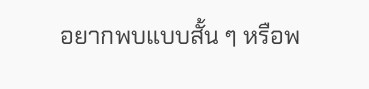อยากพบแบบสั้น ๆ หรือพ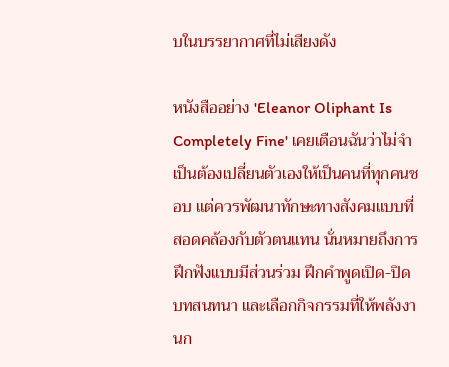บในบรรยากาศที่ไม่เสียงดัง

หนังสืออย่าง 'Eleanor Oliphant Is Completely Fine' เคยเตือนฉันว่าไม่จำเป็นต้องเปลี่ยนตัวเองให้เป็นคนที่ทุกคนชอบ แต่ควรพัฒนาทักษะทางสังคมแบบที่สอดคล้องกับตัวตนแทน นั่นหมายถึงการฝึกฟังแบบมีส่วนร่วม ฝึกคำพูดเปิด-ปิดบทสนทนา และเลือกกิจกรรมที่ให้พลังงานก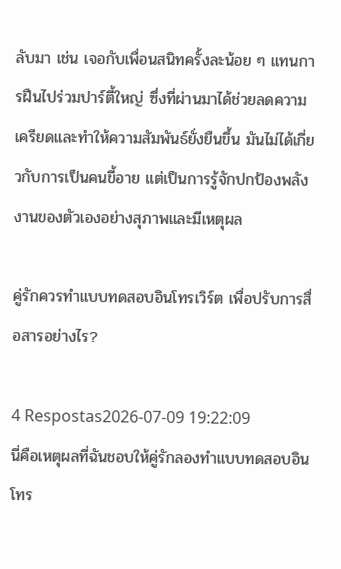ลับมา เช่น เจอกับเพื่อนสนิทครั้งละน้อย ๆ แทนการฝืนไปร่วมปาร์ตี้ใหญ่ ซึ่งที่ผ่านมาได้ช่วยลดความเครียดและทำให้ความสัมพันธ์ยั่งยืนขึ้น มันไม่ได้เกี่ยวกับการเป็นคนขี้อาย แต่เป็นการรู้จักปกป้องพลังงานของตัวเองอย่างสุภาพและมีเหตุผล

คู่รักควรทำแบบทดสอบอินโทรเวิร์ต เพื่อปรับการสื่อสารอย่างไร?

4 Respostas2026-07-09 19:22:09
นี่คือเหตุผลที่ฉันชอบให้คู่รักลองทำแบบทดสอบอินโทร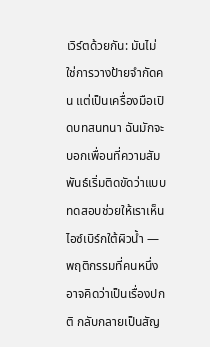เวิร์ตด้วยกัน: มันไม่ใช่การวางป้ายจำกัดคน แต่เป็นเครื่องมือเปิดบทสนทนา ฉันมักจะบอกเพื่อนที่ความสัมพันธ์เริ่มติดขัดว่าแบบทดสอบช่วยให้เราเห็นไอซ์เบิร์กใต้ผิวน้ำ — พฤติกรรมที่คนหนึ่งอาจคิดว่าเป็นเรื่องปกติ กลับกลายเป็นสัญ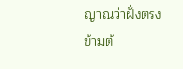ญาณว่าฝั่งตรงข้ามต้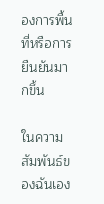องการพื้นที่หรือการยืนยันมากขึ้น

ในความสัมพันธ์ของฉันเอง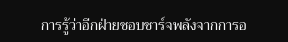การรู้ว่าอีกฝ่ายชอบชาร์จพลังจากการอ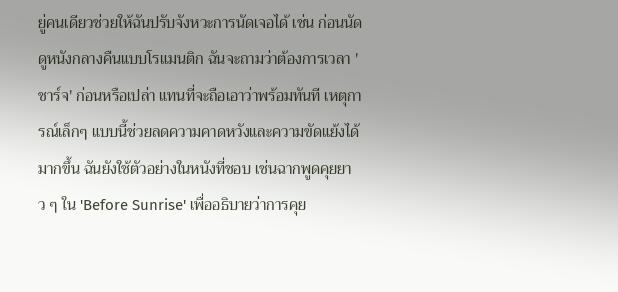ยู่คนเดียวช่วยให้ฉันปรับจังหวะการนัดเจอได้ เช่น ก่อนนัดดูหนังกลางคืนแบบโรแมนติก ฉันจะถามว่าต้องการเวลา 'ชาร์จ' ก่อนหรือเปล่า แทนที่จะถือเอาว่าพร้อมทันที เหตุการณ์เล็กๆ แบบนี้ช่วยลดความคาดหวังและความขัดแย้งได้มากขึ้น ฉันยังใช้ตัวอย่างในหนังที่ชอบ เช่นฉากพูดคุยยาว ๆ ใน 'Before Sunrise' เพื่ออธิบายว่าการคุย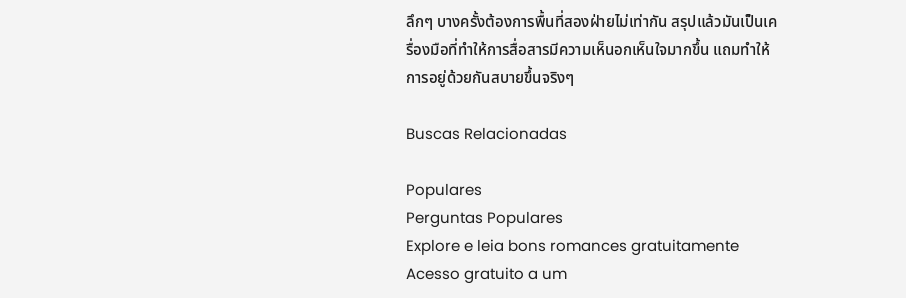ลึกๆ บางครั้งต้องการพื้นที่สองฝ่ายไม่เท่ากัน สรุปแล้วมันเป็นเครื่องมือที่ทำให้การสื่อสารมีความเห็นอกเห็นใจมากขึ้น แถมทำให้การอยู่ด้วยกันสบายขึ้นจริงๆ

Buscas Relacionadas

Populares
Perguntas Populares
Explore e leia bons romances gratuitamente
Acesso gratuito a um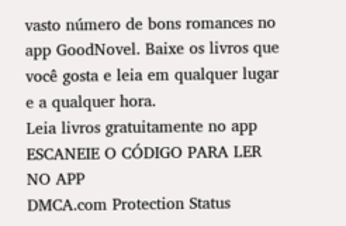vasto número de bons romances no app GoodNovel. Baixe os livros que você gosta e leia em qualquer lugar e a qualquer hora.
Leia livros gratuitamente no app
ESCANEIE O CÓDIGO PARA LER NO APP
DMCA.com Protection Status